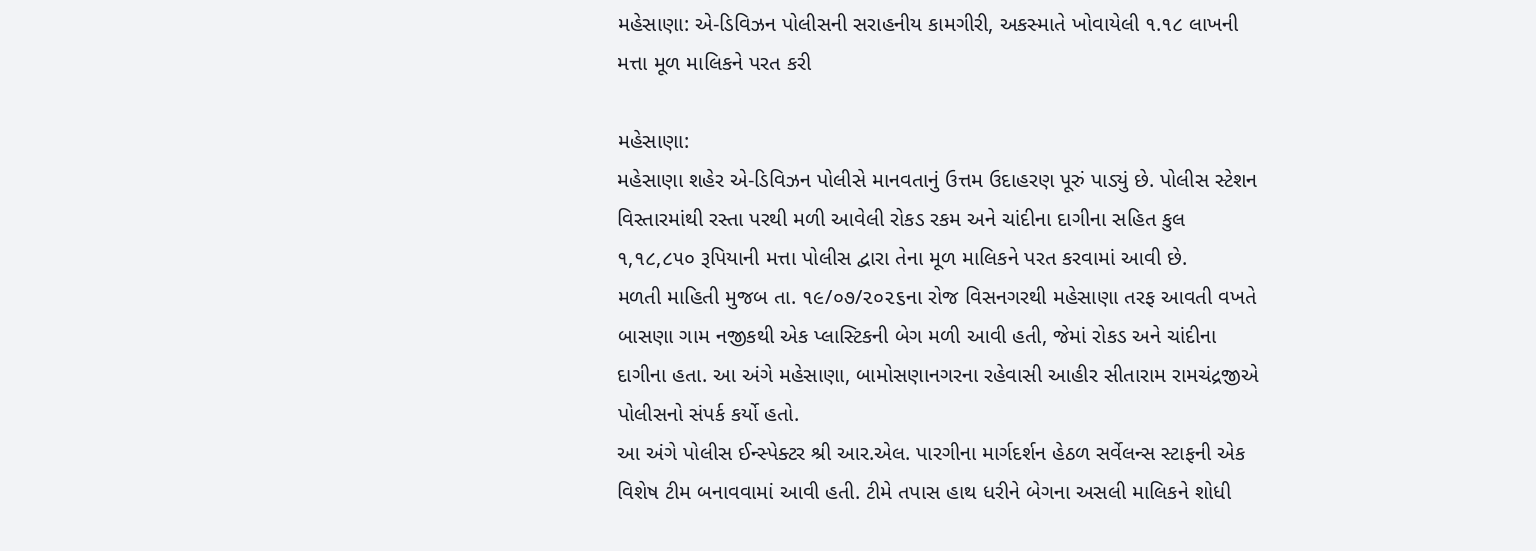મહેસાણા: એ-ડિવિઝન પોલીસની સરાહનીય કામગીરી, અકસ્માતે ખોવાયેલી ૧.૧૮ લાખની મત્તા મૂળ માલિકને પરત કરી

મહેસાણા:
મહેસાણા શહેર એ-ડિવિઝન પોલીસે માનવતાનું ઉત્તમ ઉદાહરણ પૂરું પાડ્યું છે. પોલીસ સ્ટેશન વિસ્તારમાંથી રસ્તા પરથી મળી આવેલી રોકડ રકમ અને ચાંદીના દાગીના સહિત કુલ ૧,૧૮,૮૫૦ રૂપિયાની મત્તા પોલીસ દ્વારા તેના મૂળ માલિકને પરત કરવામાં આવી છે.
મળતી માહિતી મુજબ તા. ૧૯/૦૭/૨૦૨૬ના રોજ વિસનગરથી મહેસાણા તરફ આવતી વખતે બાસણા ગામ નજીકથી એક પ્લાસ્ટિકની બેગ મળી આવી હતી, જેમાં રોકડ અને ચાંદીના દાગીના હતા. આ અંગે મહેસાણા, બામોસણાનગરના રહેવાસી આહીર સીતારામ રામચંદ્રજીએ પોલીસનો સંપર્ક કર્યો હતો.
આ અંગે પોલીસ ઈન્સ્પેક્ટર શ્રી આર.એલ. પારગીના માર્ગદર્શન હેઠળ સર્વેલન્સ સ્ટાફની એક વિશેષ ટીમ બનાવવામાં આવી હતી. ટીમે તપાસ હાથ ધરીને બેગના અસલી માલિકને શોધી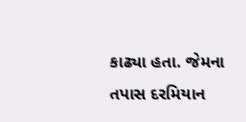કાઢ્યા હતા. જેમના તપાસ દરમિયાન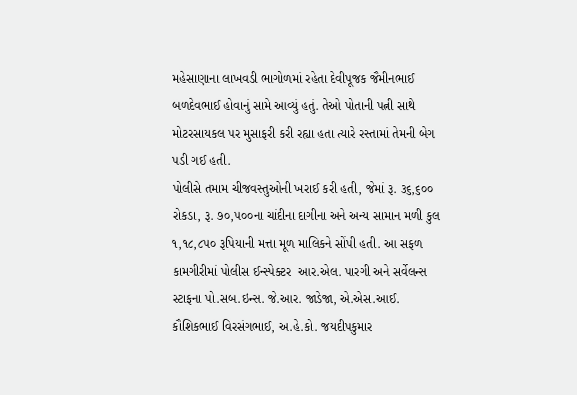મહેસાણાના લાખવડી ભાગોળમાં રહેતા દેવીપૂજક જૈમીનભાઈ બળદેવભાઈ હોવાનું સામે આવ્યું હતું. તેઓ પોતાની પત્ની સાથે મોટરસાયકલ પર મુસાફરી કરી રહ્યા હતા ત્યારે રસ્તામાં તેમની બેગ પડી ગઈ હતી.
પોલીસે તમામ ચીજવસ્તુઓની ખરાઈ કરી હતી, જેમાં રૂ. ૩૬,૬૦૦ રોકડા, રૂ. ૭૦,૫૦૦ના ચાંદીના દાગીના અને અન્ય સામાન મળી કુલ ૧,૧૮,૮૫૦ રૂપિયાની મત્તા મૂળ માલિકને સોંપી હતી. આ સફળ કામગીરીમાં પોલીસ ઈન્સ્પેક્ટર  આર.એલ. પારગી અને સર્વેલન્સ સ્ટાફના પો.સબ.ઇન્સ. જે.આર. જાડેજા, એ.એસ.આઈ. કૌશિકભાઈ વિરસંગભાઈ, અ.હે.કો. જયદીપકુમાર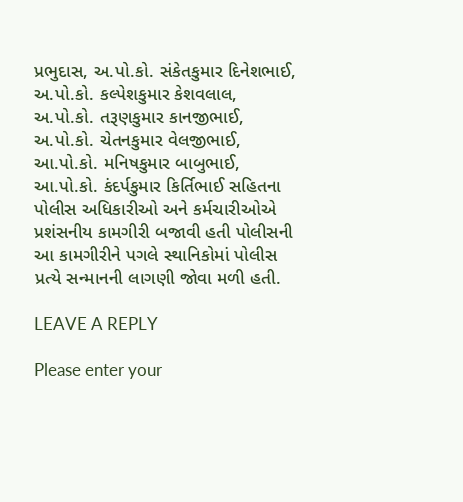પ્રભુદાસ, અ.પો.કો. સંકેતકુમાર દિનેશભાઈ, અ.પો.કો. કલ્પેશકુમાર કેશવલાલ, અ.પો.કો. તરૂણકુમાર કાનજીભાઈ, અ.પો.કો. ચેતનકુમાર વેલજીભાઈ, આ.પો.કો. મનિષકુમાર બાબુભાઈ, આ.પો.કો. કંદર્પકુમાર કિર્તિભાઈ સહિતના પોલીસ અધિકારીઓ અને કર્મચારીઓએ પ્રશંસનીય કામગીરી બજાવી હતી પોલીસની આ કામગીરીને પગલે સ્થાનિકોમાં પોલીસ પ્રત્યે સન્માનની લાગણી જોવા મળી હતી.

LEAVE A REPLY

Please enter your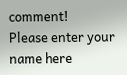comment!
Please enter your name here